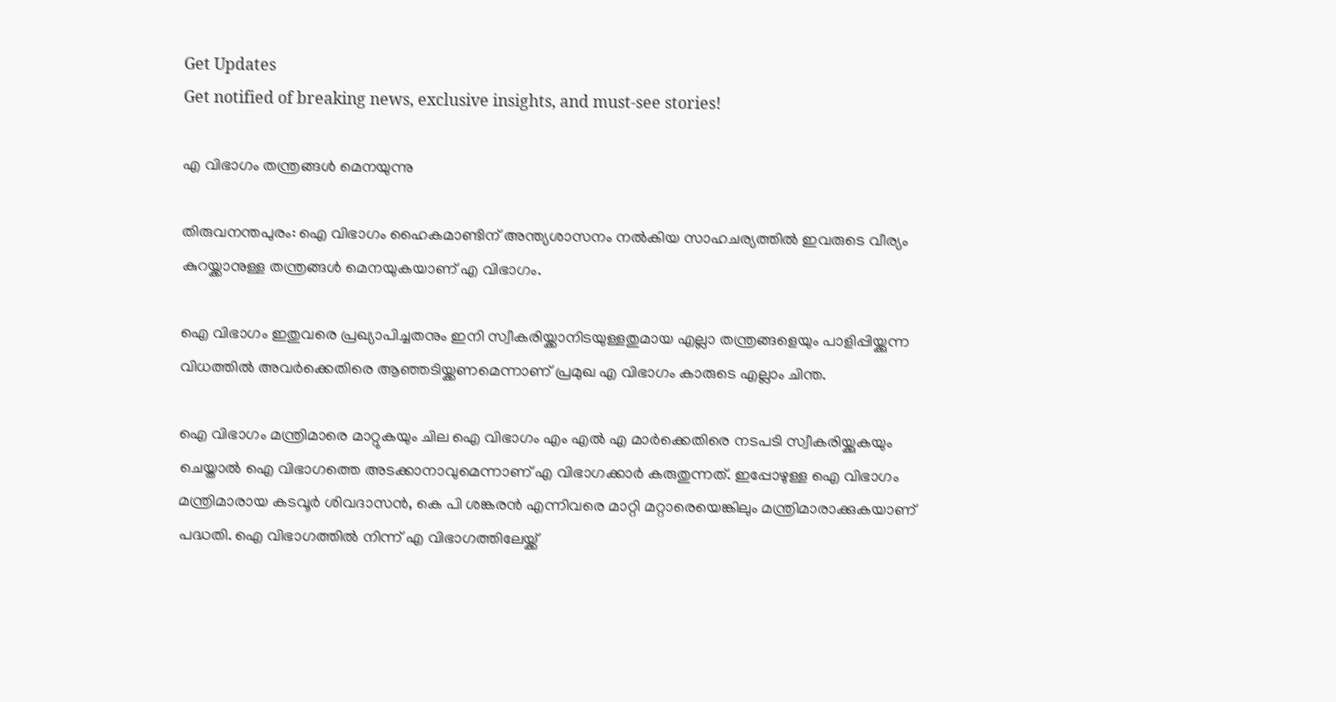Get Updates
Get notified of breaking news, exclusive insights, and must-see stories!

എ വിഭാഗം തന്ത്രങ്ങള്‍ മെനയുന്നു

തിരുവനന്തപുരം: ഐ വിഭാഗം ഹൈകമാണ്ടിന് അന്ത്യശാസനം നല്‍കിയ സാഹചര്യത്തില്‍ ഇവരുടെ വീര്യം കുറയ്ക്കാനുള്ള തന്ത്രങ്ങള്‍ മെനയുകയാണ് എ വിഭാഗം.

ഐ വിഭാഗം ഇതുവരെ പ്രഖ്യാപിച്ചതനും ഇനി സ്വീകരിയ്ക്കാനിടയുള്ളതുമായ എല്ലാ തന്ത്രങ്ങളെയും പാളിപ്പിയ്ക്കുന്ന വിധത്തില്‍ അവര്‍ക്കെതിരെ ആഞ്ഞടിയ്ക്കണമെന്നാണ് പ്രമുഖ എ വിഭാഗം കാരുടെ എല്ലാം ചിന്ത.

ഐ വിഭാഗം മന്ത്രിമാരെ മാറ്റുകയും ചില ഐ വിഭാഗം എം എല്‍ എ മാര്‍ക്കെതിരെ നടപടി സ്വീകരിയ്ക്കുകയും ചെയ്താല്‍ ഐ വിഭാഗത്തെ അടക്കാനാവുമെന്നാണ് എ വിഭാഗക്കാര്‍ കരുതുന്നത്. ഇപ്പോഴുള്ള ഐ വിഭാഗം മന്ത്രിമാരായ കടവൂര്‍ ശിവദാസന്‍, കെ പി ശങ്കരന്‍ എന്നിവരെ മാറ്റി മറ്റാരെയെങ്കിലും മന്ത്രിമാരാക്കുകയാണ് പദ്ധതി. ഐ വിഭാഗത്തില്‍ നിന്ന് എ വിഭാഗത്തിലേയ്ക്ക്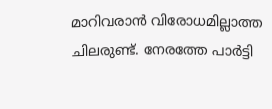മാറിവരാന്‍ വിരോധമില്ലാത്ത ചിലരുണ്ട്. നേരത്തേ പാര്‍ട്ടി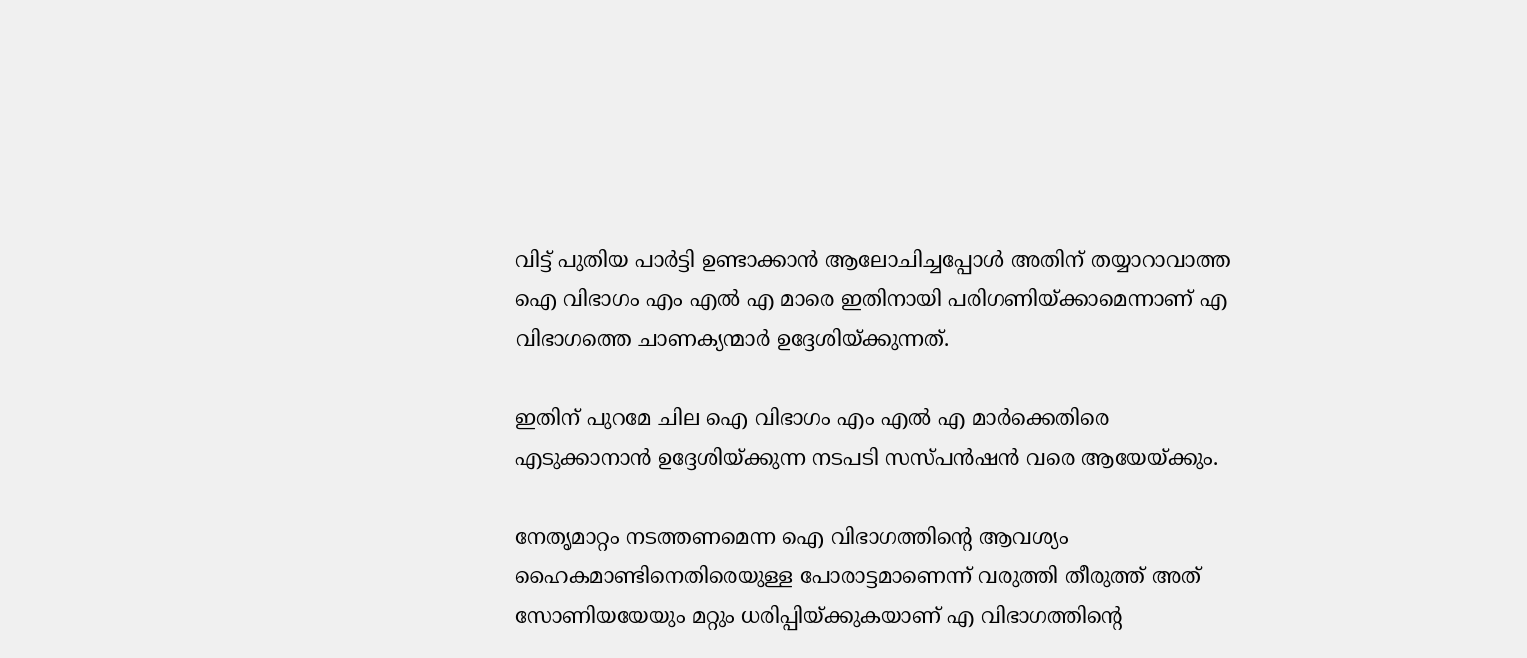വിട്ട് പുതിയ പാര്‍ട്ടി ഉണ്ടാക്കാന്‍ ആലോചിച്ചപ്പോള്‍ അതിന് തയ്യാറാവാത്ത ഐ വിഭാഗം എം എല്‍ എ മാരെ ഇതിനായി പരിഗണിയ്ക്കാമെന്നാണ് എ വിഭാഗത്തെ ചാണക്യന്മാര്‍ ഉദ്ദേശിയ്ക്കുന്നത്.

ഇതിന് പുറമേ ചില ഐ വിഭാഗം എം എല്‍ എ മാര്‍ക്കെതിരെ എടുക്കാനാന്‍ ഉദ്ദേശിയ്ക്കുന്ന നടപടി സസ്പന്‍ഷന്‍ വരെ ആയേയ്ക്കും.

നേതൃമാറ്റം നടത്തണമെന്ന ഐ വിഭാഗത്തിന്റെ ആവശ്യം ഹൈകമാണ്ടിനെതിരെയുള്ള പോരാട്ടമാണെന്ന് വരുത്തി തീരുത്ത് അത് സോണിയയേയും മറ്റും ധരിപ്പിയ്ക്കുകയാണ് എ വിഭാഗത്തിന്റെ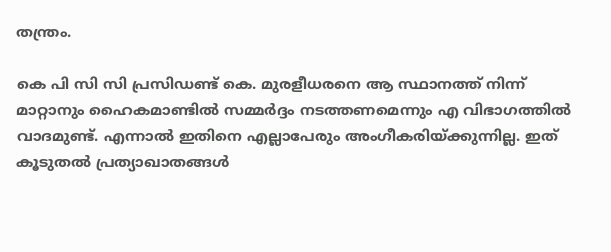തന്ത്രം.

കെ പി സി സി പ്രസിഡണ്ട് കെ. മുരളീധരനെ ആ സ്ഥാനത്ത് നിന്ന് മാറ്റാനും ഹൈകമാണ്ടില്‍ സമ്മര്‍ദ്ദം നടത്തണമെന്നും എ വിഭാഗത്തില്‍ വാദമുണ്ട്. എന്നാല്‍ ഇതിനെ എല്ലാപേരും അംഗീകരിയ്ക്കുന്നില്ല. ഇത് കൂടുതല്‍ പ്രത്യാഖാതങ്ങള്‍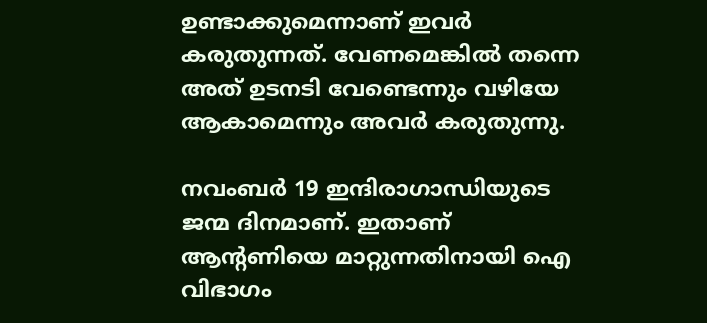ഉണ്ടാക്കുമെന്നാണ് ഇവര്‍ കരുതുന്നത്. വേണമെങ്കില്‍ തന്നെ അത് ഉടനടി വേണ്ടെന്നും വഴിയേ ആകാമെന്നും അവര്‍ കരുതുന്നു.

നവംബര്‍ 19 ഇന്ദിരാഗാന്ധിയുടെ ജന്മ ദിനമാണ്. ഇതാണ് ആന്റണിയെ മാറ്റുന്നതിനായി ഐ വിഭാഗം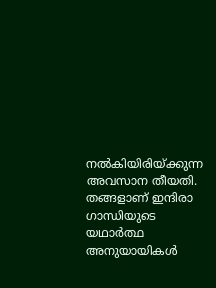നല്‍കിയിരിയ്ക്കുന്ന അവസാന തീയതി. തങ്ങളാണ് ഇന്ദിരാ ഗാന്ധിയുടെ യഥാര്‍ത്ഥ അനുയായികള്‍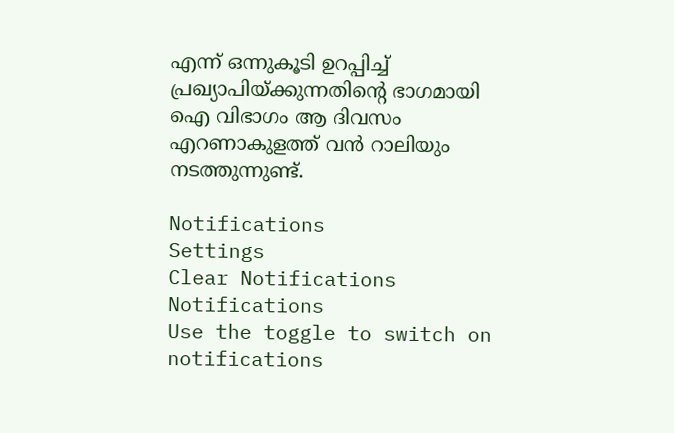എന്ന് ഒന്നുകൂടി ഉറപ്പിച്ച് പ്രഖ്യാപിയ്ക്കുന്നതിന്റെ ഭാഗമായി ഐ വിഭാഗം ആ ദിവസം എറണാകുളത്ത് വന്‍ റാലിയും നടത്തുന്നുണ്ട്.

Notifications
Settings
Clear Notifications
Notifications
Use the toggle to switch on notifications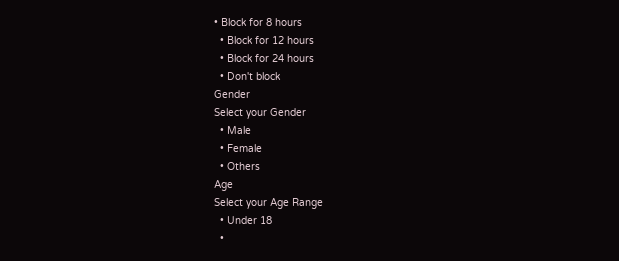• Block for 8 hours
  • Block for 12 hours
  • Block for 24 hours
  • Don't block
Gender
Select your Gender
  • Male
  • Female
  • Others
Age
Select your Age Range
  • Under 18
  •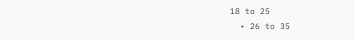18 to 25
  • 26 to 35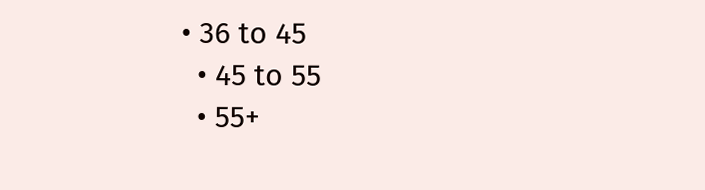• 36 to 45
  • 45 to 55
  • 55+